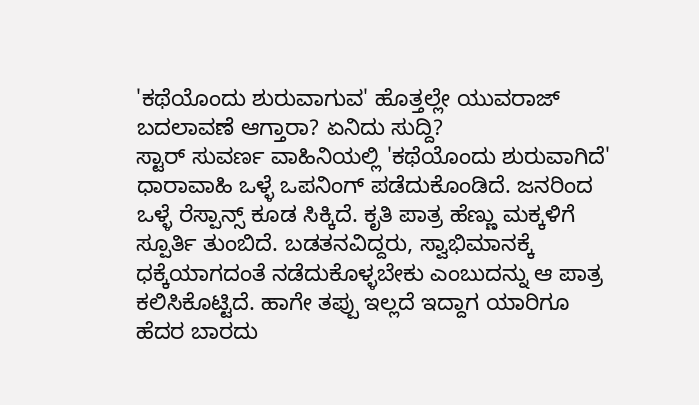'ಕಥೆಯೊಂದು ಶುರುವಾಗುವ' ಹೊತ್ತಲ್ಲೇ ಯುವರಾಜ್ ಬದಲಾವಣೆ ಆಗ್ತಾರಾ? ಏನಿದು ಸುದ್ದಿ?
ಸ್ಟಾರ್ ಸುವರ್ಣ ವಾಹಿನಿಯಲ್ಲಿ 'ಕಥೆಯೊಂದು ಶುರುವಾಗಿದೆ' ಧಾರಾವಾಹಿ ಒಳ್ಳೆ ಒಪನಿಂಗ್ ಪಡೆದುಕೊಂಡಿದೆ. ಜನರಿಂದ ಒಳ್ಳೆ ರೆಸ್ಪಾನ್ಸ್ ಕೂಡ ಸಿಕ್ಕಿದೆ. ಕೃತಿ ಪಾತ್ರ ಹೆಣ್ಣು ಮಕ್ಕಳಿಗೆ ಸ್ಪೂರ್ತಿ ತುಂಬಿದೆ. ಬಡತನವಿದ್ದರು, ಸ್ವಾಭಿಮಾನಕ್ಕೆ ಧಕ್ಕೆಯಾಗದಂತೆ ನಡೆದುಕೊಳ್ಳಬೇಕು ಎಂಬುದನ್ನು ಆ ಪಾತ್ರ ಕಲಿಸಿಕೊಟ್ಟಿದೆ. ಹಾಗೇ ತಪ್ಪು ಇಲ್ಲದೆ ಇದ್ದಾಗ ಯಾರಿಗೂ ಹೆದರ ಬಾರದು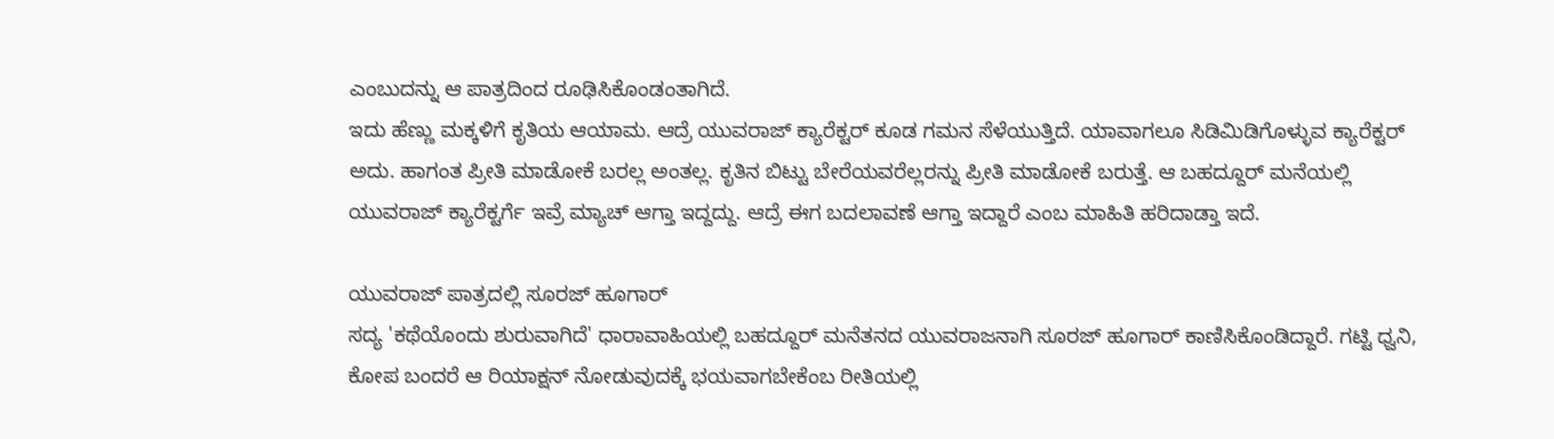ಎಂಬುದನ್ನು ಆ ಪಾತ್ರದಿಂದ ರೂಢಿಸಿಕೊಂಡಂತಾಗಿದೆ.
ಇದು ಹೆಣ್ಣು ಮಕ್ಕಳಿಗೆ ಕೃತಿಯ ಆಯಾಮ. ಆದ್ರೆ ಯುವರಾಜ್ ಕ್ಯಾರೆಕ್ಟರ್ ಕೂಡ ಗಮನ ಸೆಳೆಯುತ್ತಿದೆ. ಯಾವಾಗಲೂ ಸಿಡಿಮಿಡಿಗೊಳ್ಳುವ ಕ್ಯಾರೆಕ್ಟರ್ ಅದು. ಹಾಗಂತ ಪ್ರೀತಿ ಮಾಡೋಕೆ ಬರಲ್ಲ ಅಂತಲ್ಲ. ಕೃತಿನ ಬಿಟ್ಟು ಬೇರೆಯವರೆಲ್ಲರನ್ನು ಪ್ರೀತಿ ಮಾಡೋಕೆ ಬರುತ್ತೆ. ಆ ಬಹದ್ದೂರ್ ಮನೆಯಲ್ಲಿ ಯುವರಾಜ್ ಕ್ಯಾರೆಕ್ಟರ್ಗೆ ಇವ್ರೆ ಮ್ಯಾಚ್ ಆಗ್ತಾ ಇದ್ದದ್ದು. ಆದ್ರೆ ಈಗ ಬದಲಾವಣೆ ಆಗ್ತಾ ಇದ್ದಾರೆ ಎಂಬ ಮಾಹಿತಿ ಹರಿದಾಡ್ತಾ ಇದೆ.

ಯುವರಾಜ್ ಪಾತ್ರದಲ್ಲಿ ಸೂರಜ್ ಹೂಗಾರ್
ಸದ್ಯ 'ಕಥೆಯೊಂದು ಶುರುವಾಗಿದೆ' ಧಾರಾವಾಹಿಯಲ್ಲಿ ಬಹದ್ದೂರ್ ಮನೆತನದ ಯುವರಾಜನಾಗಿ ಸೂರಜ್ ಹೂಗಾರ್ ಕಾಣಿಸಿಕೊಂಡಿದ್ದಾರೆ. ಗಟ್ಟಿ ಧ್ವನಿ, ಕೋಪ ಬಂದರೆ ಆ ರಿಯಾಕ್ಷನ್ ನೋಡುವುದಕ್ಕೆ ಭಯವಾಗಬೇಕೆಂಬ ರೀತಿಯಲ್ಲಿ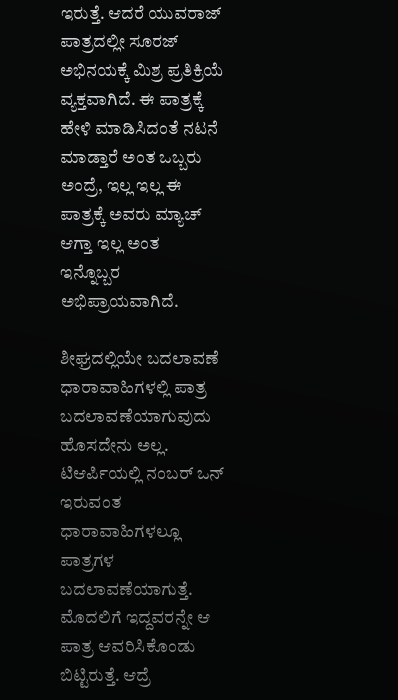ಇರುತ್ತೆ. ಆದರೆ ಯುವರಾಜ್ ಪಾತ್ರದಲ್ಲೀ ಸೂರಜ್ ಅಭಿನಯಕ್ಕೆ ಮಿಶ್ರ ಪ್ರತಿಕ್ರಿಯೆ ವ್ಯಕ್ತವಾಗಿದೆ. ಈ ಪಾತ್ರಕ್ಕೆ ಹೇಳಿ ಮಾಡಿಸಿದಂತೆ ನಟನೆ ಮಾಡ್ತಾರೆ ಅಂತ ಒಬ್ಬರು ಅಂದ್ರೆ, ಇಲ್ಲ ಇಲ್ಲ ಈ ಪಾತ್ರಕ್ಕೆ ಅವರು ಮ್ಯಾಚ್ ಆಗ್ತಾ ಇಲ್ಲ ಅಂತ ಇನ್ನೊಬ್ಬರ ಅಭಿಪ್ರಾಯವಾಗಿದೆ.

ಶೀಘ್ರದಲ್ಲಿಯೇ ಬದಲಾವಣೆ
ಧಾರಾವಾಹಿಗಳಲ್ಲಿ ಪಾತ್ರ ಬದಲಾವಣೆಯಾಗುವುದು ಹೊಸದೇನು ಅಲ್ಲ. ಟಿಆರ್ಪಿಯಲ್ಲಿ ನಂಬರ್ ಒನ್ ಇರುವಂತ ಧಾರಾವಾಹಿಗಳಲ್ಲೂ ಪಾತ್ರಗಳ ಬದಲಾವಣೆಯಾಗುತ್ತೆ. ಮೊದಲಿಗೆ ಇದ್ದವರನ್ನೇ ಆ ಪಾತ್ರ ಆವರಿಸಿಕೊಂಡು ಬಿಟ್ಟಿರುತ್ತೆ. ಆದ್ರೆ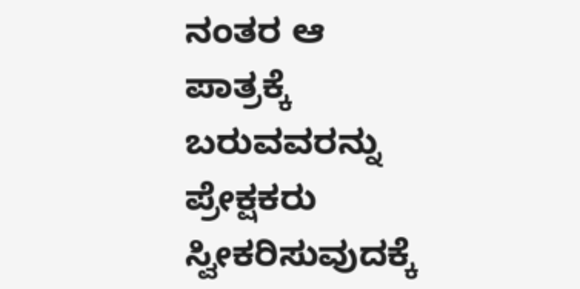ನಂತರ ಆ ಪಾತ್ರಕ್ಕೆ ಬರುವವರನ್ನು ಪ್ರೇಕ್ಷಕರು ಸ್ವೀಕರಿಸುವುದಕ್ಕೆ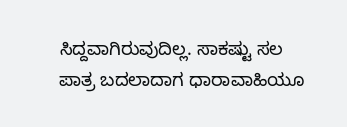ಸಿದ್ದವಾಗಿರುವುದಿಲ್ಲ. ಸಾಕಷ್ಟು ಸಲ ಪಾತ್ರ ಬದಲಾದಾಗ ಧಾರಾವಾಹಿಯೂ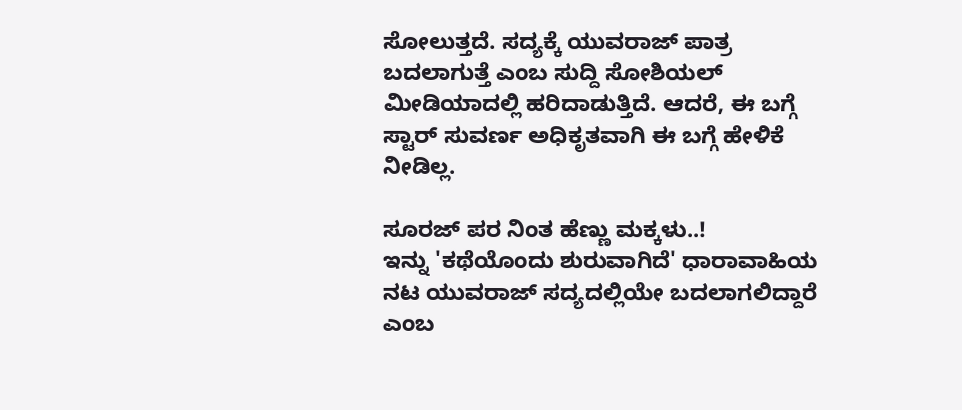ಸೋಲುತ್ತದೆ. ಸದ್ಯಕ್ಕೆ ಯುವರಾಜ್ ಪಾತ್ರ ಬದಲಾಗುತ್ತೆ ಎಂಬ ಸುದ್ದಿ ಸೋಶಿಯಲ್ ಮೀಡಿಯಾದಲ್ಲಿ ಹರಿದಾಡುತ್ತಿದೆ. ಆದರೆ, ಈ ಬಗ್ಗೆ ಸ್ಟಾರ್ ಸುವರ್ಣ ಅಧಿಕೃತವಾಗಿ ಈ ಬಗ್ಗೆ ಹೇಳಿಕೆ ನೀಡಿಲ್ಲ.

ಸೂರಜ್ ಪರ ನಿಂತ ಹೆಣ್ಣು ಮಕ್ಕಳು..!
ಇನ್ನು 'ಕಥೆಯೊಂದು ಶುರುವಾಗಿದೆ' ಧಾರಾವಾಹಿಯ ನಟ ಯುವರಾಜ್ ಸದ್ಯದಲ್ಲಿಯೇ ಬದಲಾಗಲಿದ್ದಾರೆ ಎಂಬ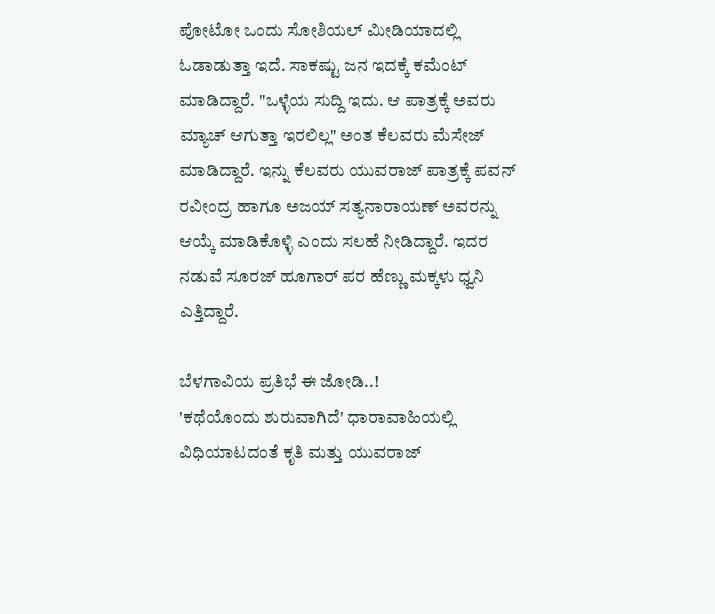ಪೋಟೋ ಒಂದು ಸೋಶಿಯಲ್ ಮೀಡಿಯಾದಲ್ಲಿ ಓಡಾಡುತ್ತಾ ಇದೆ. ಸಾಕಷ್ಟು ಜನ ಇದಕ್ಕೆ ಕಮೆಂಟ್ ಮಾಡಿದ್ದಾರೆ. "ಒಳ್ಳೆಯ ಸುದ್ದಿ ಇದು. ಆ ಪಾತ್ರಕ್ಕೆ ಅವರು ಮ್ಯಾಚ್ ಆಗುತ್ತಾ ಇರಲಿಲ್ಲ" ಅಂತ ಕೆಲವರು ಮೆಸೇಜ್ ಮಾಡಿದ್ದಾರೆ. ಇನ್ನು ಕೆಲವರು ಯುವರಾಜ್ ಪಾತ್ರಕ್ಕೆ ಪವನ್ ರವೀಂದ್ರ ಹಾಗೂ ಅಜಯ್ ಸತ್ಯನಾರಾಯಣ್ ಅವರನ್ನು ಆಯ್ಕೆ ಮಾಡಿಕೊಳ್ಳಿ ಎಂದು ಸಲಹೆ ನೀಡಿದ್ದಾರೆ. ಇದರ ನಡುವೆ ಸೂರಜ್ ಹೂಗಾರ್ ಪರ ಹೆಣ್ಣು ಮಕ್ಕಳು ಧ್ವನಿ ಎತ್ತಿದ್ದಾರೆ.

ಬೆಳಗಾವಿಯ ಪ್ರತಿಭೆ ಈ ಜೋಡಿ..!
'ಕಥೆಯೊಂದು ಶುರುವಾಗಿದೆ' ಧಾರಾವಾಹಿಯಲ್ಲಿ ವಿಧಿಯಾಟದಂತೆ ಕೃತಿ ಮತ್ತು ಯುವರಾಜ್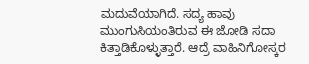ಮದುವೆಯಾಗಿದೆ. ಸದ್ಯ ಹಾವು ಮುಂಗುಸಿಯಂತಿರುವ ಈ ಜೋಡಿ ಸದಾ ಕಿತ್ತಾಡಿಕೊಳ್ಳುತ್ತಾರೆ. ಆದ್ರೆ ವಾಹಿನಿಗೋಸ್ಕರ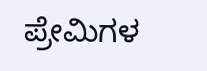ಪ್ರೇಮಿಗಳ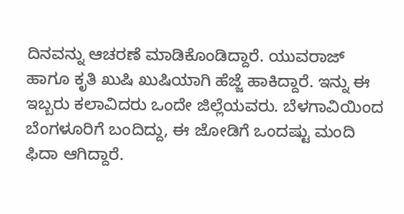ದಿನವನ್ನು ಆಚರಣೆ ಮಾಡಿಕೊಂಡಿದ್ದಾರೆ. ಯುವರಾಜ್ ಹಾಗೂ ಕೃತಿ ಖುಷಿ ಖುಷಿಯಾಗಿ ಹೆಜ್ಜೆ ಹಾಕಿದ್ದಾರೆ. ಇನ್ನು ಈ ಇಬ್ಬರು ಕಲಾವಿದರು ಒಂದೇ ಜಿಲ್ಲೆಯವರು. ಬೆಳಗಾವಿಯಿಂದ ಬೆಂಗಳೂರಿಗೆ ಬಂದಿದ್ದು, ಈ ಜೋಡಿಗೆ ಒಂದಷ್ಟು ಮಂದಿ ಫಿದಾ ಆಗಿದ್ದಾರೆ.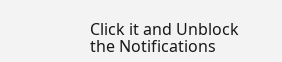Click it and Unblock the Notifications